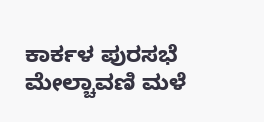ಕಾರ್ಕಳ ಪುರಸಭೆ ಮೇಲ್ಚಾವಣಿ ಮಳೆ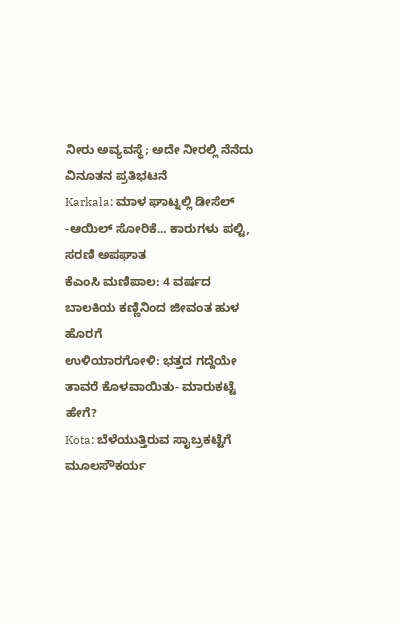ನೀರು ಅವ್ಯವಸ್ಥೆ; ಅದೇ ನೀರಲ್ಲಿ ನೆನೆದು ವಿನೂತನ ಪ್ರತಿಭಟನೆ
Karkala: ಮಾಳ ಘಾಟ್ನಲ್ಲಿ ಡೀಸೆಲ್ -ಆಯಿಲ್ ಸೋರಿಕೆ... ಕಾರುಗಳು ಪಲ್ಟಿ, ಸರಣಿ ಅಪಘಾತ
ಕೆಎಂಸಿ ಮಣಿಪಾಲ: 4 ವರ್ಷದ ಬಾಲಕಿಯ ಕಣ್ಣಿನಿಂದ ಜೀವಂತ ಹುಳ ಹೊರಗೆ
ಉಳಿಯಾರಗೋಳಿ: ಭತ್ತದ ಗದ್ದೆಯೇ ತಾವರೆ ಕೊಳವಾಯಿತು- ಮಾರುಕಟ್ಟೆ ಹೇಗೆ?
Kota: ಬೆಳೆಯುತ್ತಿರುವ ಸಾೖಬ್ರಕಟ್ಟೆಗೆ ಮೂಲಸೌಕರ್ಯ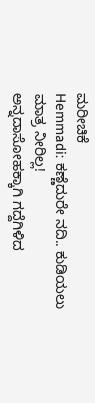ಮರೀಚಿಕೆ
Hemmadi: ಕಣ್ಣೆದುರೇ ನದಿ.. ಕುಡಿಯಲು ಮಾತ್ರ ನೀರಿಲ್ಲ!
ಅನ್ನದಾಸೋಹಕ್ಕಾಗಿ ಗದ್ದೆಗಿಳಿದ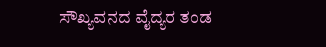ಸೌಖ್ಯವನದ ವೈದ್ಯರ ತಂಡ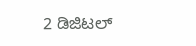2 ಡಿಜಿಟಲ್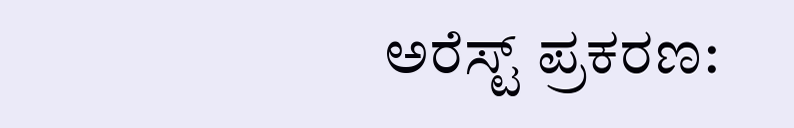ಅರೆಸ್ಟ್ ಪ್ರಕರಣ: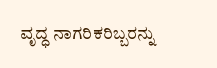ವೃದ್ಧ ನಾಗರಿಕರಿಬ್ಬರನ್ನು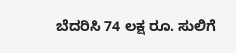ಬೆದರಿಸಿ 74 ಲಕ್ಷ ರೂ. ಸುಲಿಗೆ